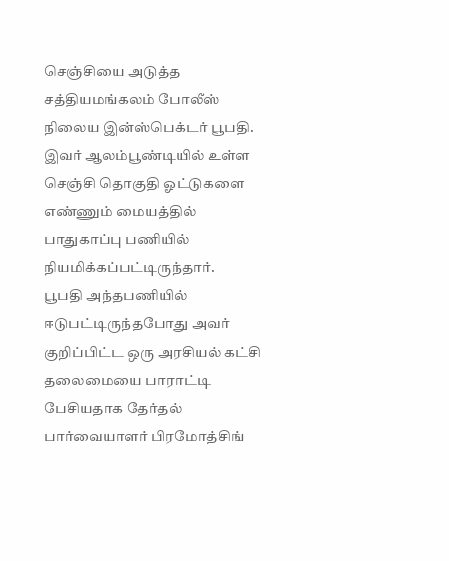செஞ்சியை அடுத்த சத்தியமங்கலம் போலீஸ் நிலைய இன்ஸ்பெக்டர் பூபதி. இவர் ஆலம்பூண்டியில் உள்ள செஞ்சி தொகுதி ஓட்டுகளை எண்ணும் மையத்தில் பாதுகாப்பு பணியில் நியமிக்கப்பட்டிருந்தார்.
பூபதி அந்தபணியில் ஈடுபட்டிருந்தபோது அவர் குறிப்பிட்ட ஒரு அரசியல் கட்சி தலைமையை பாராட்டி பேசியதாக தேர்தல் பார்வையாளர் பிரமோத்சிங்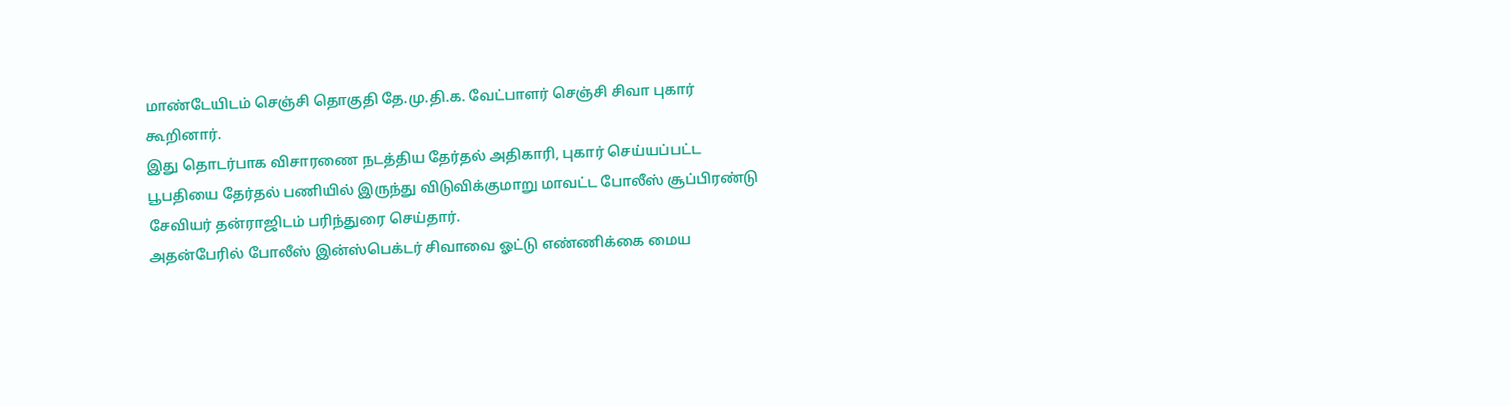மாண்டேயிடம் செஞ்சி தொகுதி தே.மு.தி.க. வேட்பாளர் செஞ்சி சிவா புகார் கூறினார்.
இது தொடர்பாக விசாரணை நடத்திய தேர்தல் அதிகாரி, புகார் செய்யப்பட்ட பூபதியை தேர்தல் பணியில் இருந்து விடுவிக்குமாறு மாவட்ட போலீஸ் சூப்பிரண்டு சேவியர் தன்ராஜிடம் பரிந்துரை செய்தார்.
அதன்பேரில் போலீஸ் இன்ஸ்பெக்டர் சிவாவை ஓட்டு எண்ணிக்கை மைய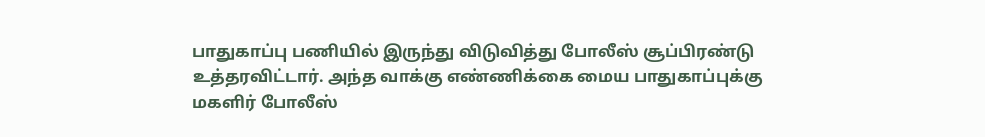பாதுகாப்பு பணியில் இருந்து விடுவித்து போலீஸ் சூப்பிரண்டு உத்தரவிட்டார். அந்த வாக்கு எண்ணிக்கை மைய பாதுகாப்புக்கு மகளிர் போலீஸ்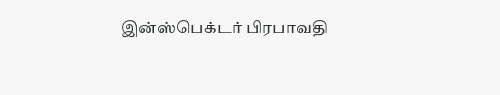இன்ஸ்பெக்டர் பிரபாவதி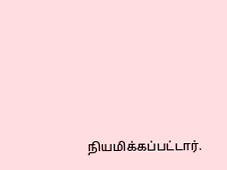நியமிக்கப்பட்டார்.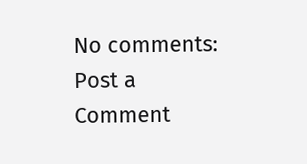No comments:
Post a Comment